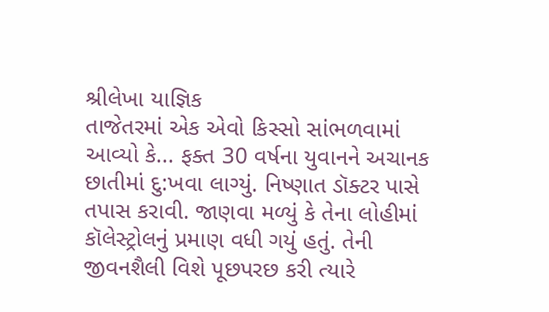શ્રીલેખા યાજ્ઞિક
તાજેતરમાં એક એવો કિસ્સો સાંભળવામાં આવ્યો કે... ફક્ત 30 વર્ષના યુવાનને અચાનક છાતીમાં દુ:ખવા લાગ્યું. નિષ્ણાત ડૉક્ટર પાસે તપાસ કરાવી. જાણવા મળ્યું કે તેના લોહીમાં કૉલેસ્ટ્રોલનું પ્રમાણ વધી ગયું હતું. તેની જીવનશૈલી વિશે પૂછપરછ કરી ત્યારે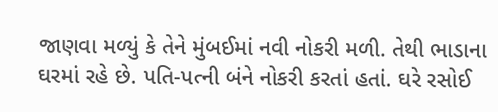જાણવા મળ્યું કે તેને મુંબઈમાં નવી નોકરી મળી. તેથી ભાડાના ઘરમાં રહે છે. પતિ-પત્ની બંને નોકરી કરતાં હતાં. ઘરે રસોઈ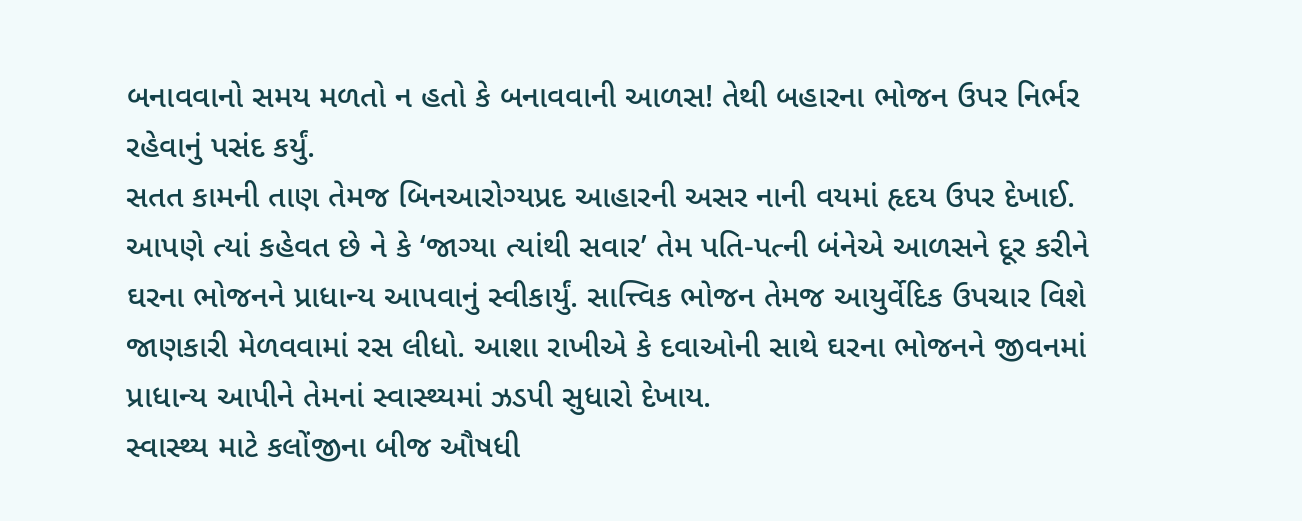બનાવવાનો સમય મળતો ન હતો કે બનાવવાની આળસ! તેથી બહારના ભોજન ઉપર નિર્ભર રહેવાનું પસંદ કર્યું.
સતત કામની તાણ તેમજ બિનઆરોગ્યપ્રદ આહારની અસર નાની વયમાં હૃદય ઉપર દેખાઈ. આપણે ત્યાં કહેવત છે ને કે ‘જાગ્યા ત્યાંથી સવાર’ તેમ પતિ-પત્ની બંનેએ આળસને દૂર કરીને ઘરના ભોજનને પ્રાધાન્ય આપવાનું સ્વીકાર્યું. સાત્ત્વિક ભોજન તેમજ આયુર્વેદિક ઉપચાર વિશે જાણકારી મેળવવામાં રસ લીધો. આશા રાખીએ કે દવાઓની સાથે ઘરના ભોજનને જીવનમાં પ્રાધાન્ય આપીને તેમનાં સ્વાસ્થ્યમાં ઝડપી સુધારો દેખાય.
સ્વાસ્થ્ય માટે કલોંજીના બીજ ઔષધી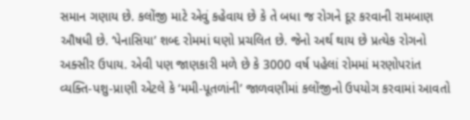સમાન ગણાય છે. કલોંજી માટે એવું કહેવાય છે કે તે બધા જ રોગને દૂર કરવાની રામબાણ ઔષધી છે. ‘પેનાસિયા’ શબ્દ રોમમાં ઘણો પ્રચલિત છે. જેનો અર્થ થાય છે પ્રત્યેક રોગનો અક્સીર ઉપાય. એવી પણ જાણકારી મળે છે કે 3000 વર્ષ પહેલાં રોમમાં મરણોપરાંત વ્યક્તિ-પશુ-પ્રાણી એટલે કે ‘મમી-પૂતળાંની’ જાળવણીમાં કલોંજીનો ઉપયોગ કરવામાં આવતો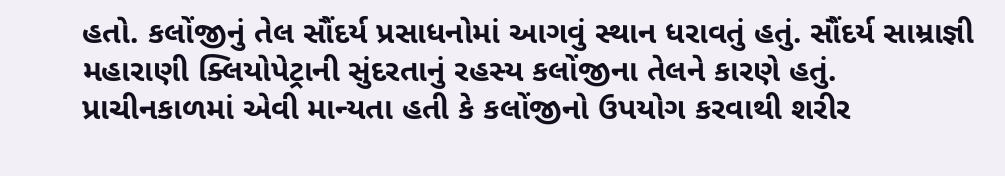હતો. કલોંજીનું તેલ સૌંદર્ય પ્રસાધનોમાં આગવું સ્થાન ધરાવતું હતું. સૌંદર્ય સામ્રાજ્ઞી મહારાણી ક્લિયોપેટ્રાની સુંદરતાનું રહસ્ય કલોંજીના તેલને કારણે હતું.
પ્રાચીનકાળમાં એવી માન્યતા હતી કે કલોંજીનો ઉપયોગ કરવાથી શરીર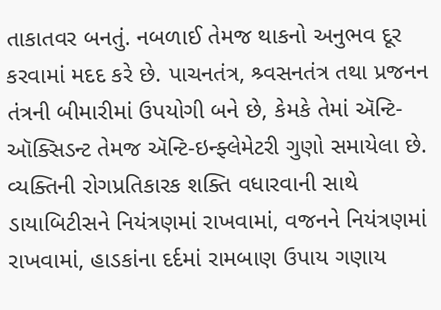તાકાતવર બનતું. નબળાઈ તેમજ થાકનો અનુભવ દૂર કરવામાં મદદ કરે છે. પાચનતંત્ર, શ્ર્વસનતંત્ર તથા પ્રજનન તંત્રની બીમારીમાં ઉપયોગી બને છે, કેમકે તેમાં ઍન્ટિ-ઑક્સિડન્ટ તેમજ ઍન્ટિ-ઇન્ફ્લેમેટરી ગુણો સમાયેલા છે. વ્યક્તિની રોગપ્રતિકારક શક્તિ વધારવાની સાથે ડાયાબિટીસને નિયંત્રણમાં રાખવામાં, વજનને નિયંત્રણમાં રાખવામાં, હાડકાંના દર્દમાં રામબાણ ઉપાય ગણાય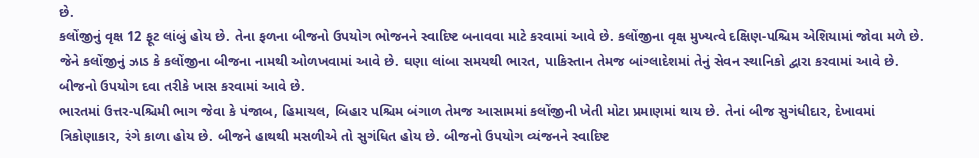છે.
કલોંજીનું વૃક્ષ 12 ફૂટ લાંબું હોય છે. તેના ફળના બીજનો ઉપયોગ ભોજનને સ્વાદિષ્ટ બનાવવા માટે કરવામાં આવે છે. કલોંજીના વૃક્ષ મુખ્યત્વે દક્ષિણ-પશ્ચિમ એશિયામાં જોવા મળે છે. જેને કલોંજીનું ઝાડ કે કલોંજીના બીજના નામથી ઓળખવામાં આવે છે. ઘણા લાંબા સમયથી ભારત, પાકિસ્તાન તેમજ બાંગ્લાદેશમાં તેનું સેવન સ્થાનિકો દ્વારા કરવામાં આવે છે. બીજનો ઉપયોગ દવા તરીકે ખાસ કરવામાં આવે છે.
ભારતમાં ઉત્તર-પશ્ચિમી ભાગ જેવા કે પંજાબ, હિમાચલ, બિહાર પશ્ચિમ બંગાળ તેમજ આસામમાં કલોંજીની ખેતી મોટા પ્રમાણમાં થાય છે. તેનાં બીજ સુગંધીદાર, દેખાવમાં ત્રિકોણાકાર, રંગે કાળા હોય છે. બીજને હાથથી મસળીએ તો સુગંધિત હોય છે. બીજનો ઉપયોગ વ્યંજનને સ્વાદિષ્ટ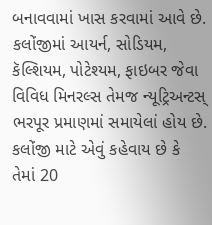બનાવવામાં ખાસ કરવામાં આવે છે.
કલોંજીમાં આયર્ન, સોડિયમ, કૅલ્શિયમ, પોટેશ્યમ, ફાઇબર જેવા વિવિધ મિનરલ્સ તેમજ ન્યૂટ્રિઅન્ટસ્ ભરપૂર પ્રમાણમાં સમાયેલાં હોય છે. કલોંજી માટે એવું કહેવાય છે કે તેમાં 20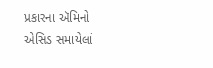પ્રકારના ઍમિનો એસિડ સમાયેલાં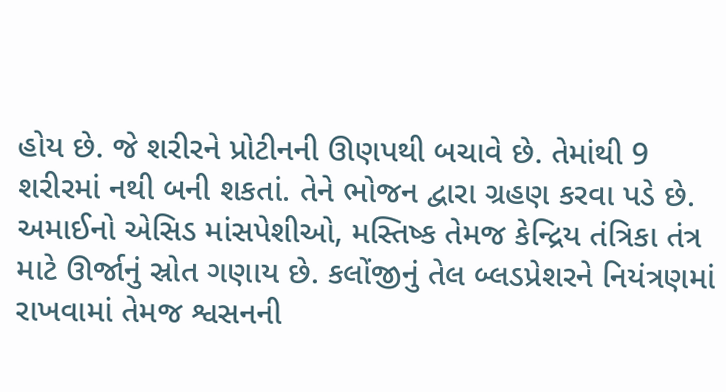હોય છે. જે શરીરને પ્રોટીનની ઊણપથી બચાવે છે. તેમાંથી 9 શરીરમાં નથી બની શકતાં. તેને ભોજન દ્વારા ગ્રહણ કરવા પડે છે. અમાઈનો એસિડ માંસપેશીઓ, મસ્તિષ્ક તેમજ કેન્દ્રિય તંત્રિકા તંત્ર માટે ઊર્જાનું સ્રોત ગણાય છે. કલોંજીનું તેલ બ્લડપ્રેશરને નિયંત્રણમાં રાખવામાં તેમજ શ્વસનની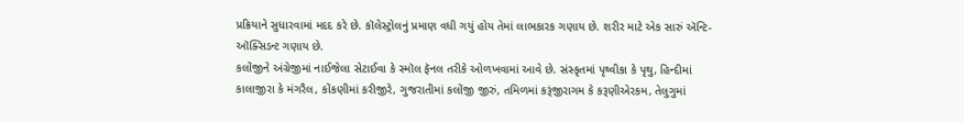પ્રક્રિયાને સુધારવામાં મદદ કરે છે. કૉલેસ્ટ્રોલનું પ્રમાણ વધી ગયું હોય તેમાં લાભકારક ગણાય છે. શરીર માટે એક સારું ઍન્ટિ-ઑક્સિડન્ટ ગણાય છે.
કલોંજીને અંગ્રેજીમાં નાઈજેલા સેટાઈવા કે સ્મૉલ ફૅનલ તરીકે ઓળખવામાં આવે છે. સંસ્કૃતમાં પૃથ્વીકા કે પૃથુ, હિન્દીમાં કાલાજીરા કે મંગરૈલ, કોંકણીમાં કરીજીરે, ગુજરાતીમાં કલોંજી જીરું, તમિળમાં કરૂંજીરાગમ કે કરૂણીએરકમ, તેલુગુમાં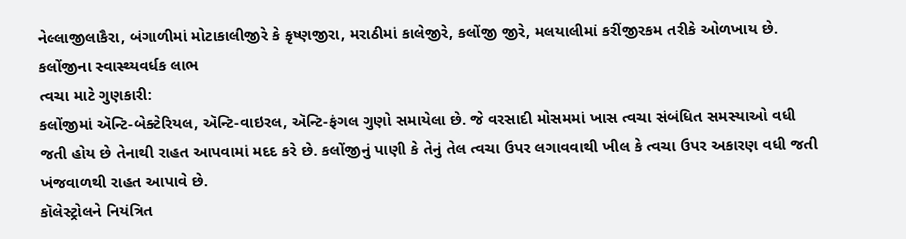નેલ્લાજીલાકૈરા, બંગાળીમાં મોટાકાલીજીરે કે કૃષ્ણજીરા, મરાઠીમાં કાલેજીરે, કલોંજી જીરે, મલયાલીમાં કરીંજીરકમ તરીકે ઓળખાય છે.
કલોંજીના સ્વાસ્થ્યવર્ધક લાભ
ત્વચા માટે ગુણકારી:
કલોંજીમાં ઍન્ટિ-બેક્ટેરિયલ, ઍન્ટિ-વાઇરલ, ઍન્ટિ-ફંગલ ગુણો સમાયેલા છે. જે વરસાદી મોસમમાં ખાસ ત્વચા સંબંધિત સમસ્યાઓ વધી જતી હોય છે તેનાથી રાહત આપવામાં મદદ કરે છે. કલોંજીનું પાણી કે તેનું તેલ ત્વચા ઉપર લગાવવાથી ખીલ કે ત્વચા ઉપર અકારણ વધી જતી ખંજવાળથી રાહત આપાવે છે.
કૉલેસ્ટ્રોલને નિયંત્રિત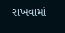રાખવામાં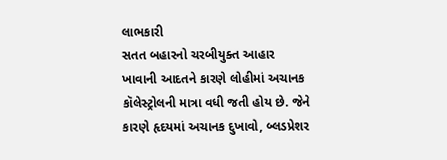લાભકારી
સતત બહારનો ચરબીયુક્ત આહાર ખાવાની આદતને કારણે લોહીમાં અચાનક કૉલેસ્ટ્રોલની માત્રા વધી જતી હોય છે. જેને કારણે હૃદયમાં અચાનક દુખાવો, બ્લડપ્રેશર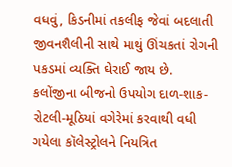વધવું, કિડનીમાં તકલીફ જેવાં બદલાતી જીવનશૈલીની સાથે માથું ઊંચકતાં રોગની પકડમાં વ્યક્તિ ઘેરાઈ જાય છે.
કલોંજીના બીજનો ઉપયોગ દાળ-શાક-રોટલી-મૂઠિયાં વગેરેમાં કરવાથી વધી ગયેલા કૉલેસ્ટ્રોલને નિયત્રિત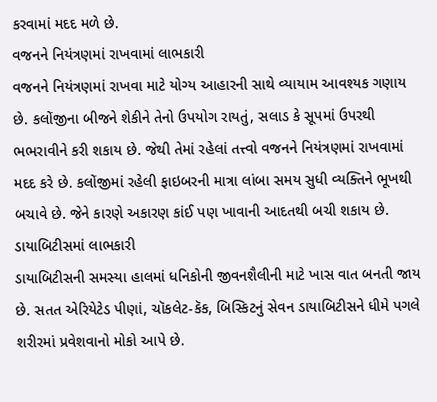કરવામાં મદદ મળે છે.
વજનને નિયંત્રણમાં રાખવામાં લાભકારી
વજનને નિયંત્રણમાં રાખવા માટે યોગ્ય આહારની સાથે વ્યાયામ આવશ્યક ગણાય છે. કલોંજીના બીજને શેકીને તેનો ઉપયોગ રાયતું, સલાડ કે સૂપમાં ઉપરથી ભભરાવીને કરી શકાય છે. જેથી તેમાં રહેલાં તત્ત્વો વજનને નિયંત્રણમાં રાખવામાં મદદ કરે છે. કલોંજીમાં રહેલી ફાઇબરની માત્રા લાંબા સમય સુધી વ્યક્તિને ભૂખથી બચાવે છે. જેને કારણે અકારણ કાંઈ પણ ખાવાની આદતથી બચી શકાય છે.
ડાયાબિટીસમાં લાભકારી
ડાયાબિટીસની સમસ્યા હાલમાં ધનિકોની જીવનશૈલીની માટે ખાસ વાત બનતી જાય છે. સતત એરિયેટેડ પીણાં, ચૉકલેટ-કૅક, બિસ્કિટનું સેવન ડાયાબિટીસને ધીમે પગલે શરીરમાં પ્રવેશવાનો મોકો આપે છે.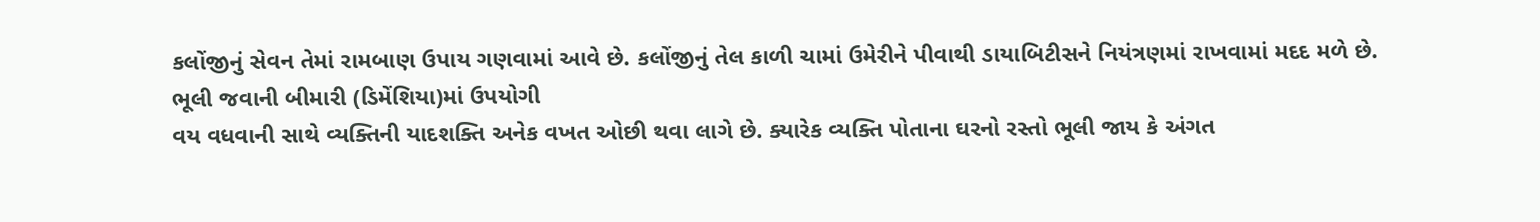કલોંજીનું સેવન તેમાં રામબાણ ઉપાય ગણવામાં આવે છે. કલોંજીનું તેલ કાળી ચામાં ઉમેરીને પીવાથી ડાયાબિટીસને નિયંત્રણમાં રાખવામાં મદદ મળે છે.
ભૂલી જવાની બીમારી (ડિમેંશિયા)માં ઉપયોગી
વય વધવાની સાથે વ્યક્તિની યાદશક્તિ અનેક વખત ઓછી થવા લાગે છે. ક્યારેક વ્યક્તિ પોતાના ઘરનો રસ્તો ભૂલી જાય કે અંગત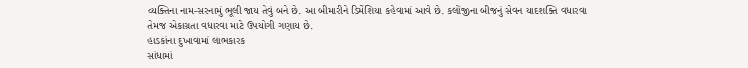વ્યક્તિના નામ-સરનામું ભૂલી જાય તેવું બને છે. આ બીમારીને ડિમેંશિયા કહેવામાં આવે છે. કલોંજીના બીજનું સેવન યાદશક્તિ વધારવા તેમજ એકાગ્રતા વધારવા માટે ઉપયોગી ગણાય છે.
હાડકાંના દુખાવામાં લાભકારક
સાંધામાં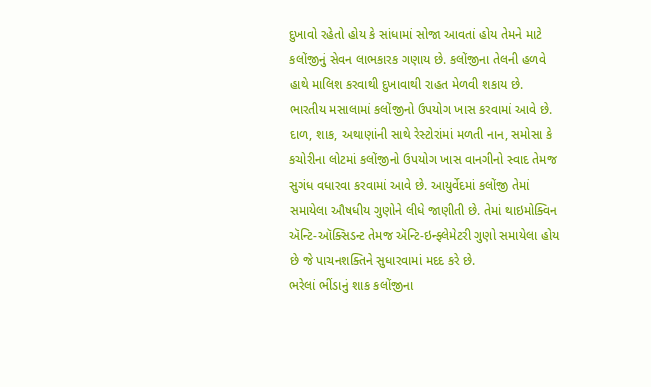દુખાવો રહેતો હોય કે સાંધામાં સોજા આવતાં હોય તેમને માટે કલોંજીનું સેવન લાભકારક ગણાય છે. કલોંજીના તેલની હળવે હાથે માલિશ કરવાથી દુખાવાથી રાહત મેળવી શકાય છે.
ભારતીય મસાલામાં કલોંજીનો ઉપયોગ ખાસ કરવામાં આવે છે. દાળ, શાક, અથાણાંની સાથે રેસ્ટોરાંમાં મળતી નાન, સમોસા કે કચોરીના લોટમાં કલોંજીનો ઉપયોગ ખાસ વાનગીનો સ્વાદ તેમજ સુગંધ વધારવા કરવામાં આવે છે. આયુર્વેદમાં કલોંજી તેમાં સમાયેલા ઔષધીય ગુણોને લીધે જાણીતી છે. તેમાં થાઇમોક્વિન ઍન્ટિ-ઑક્સિડન્ટ તેમજ ઍન્ટિ-ઇન્ફ્લેમેટરી ગુણો સમાયેલા હોય છે જે પાચનશક્તિને સુધારવામાં મદદ કરે છે.
ભરેલાં ભીંડાનું શાક કલોંજીના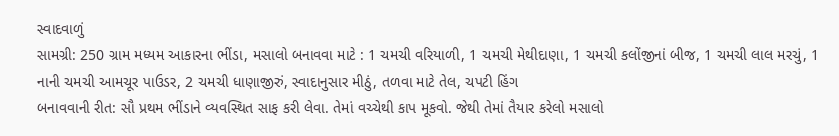સ્વાદવાળું
સામગ્રી: 250 ગ્રામ મધ્યમ આકારના ભીંડા, મસાલો બનાવવા માટે : 1 ચમચી વરિયાળી, 1 ચમચી મેથીદાણા, 1 ચમચી કલોંજીનાં બીજ, 1 ચમચી લાલ મરચું, 1 નાની ચમચી આમચૂર પાઉડર, 2 ચમચી ધાણાજીરું, સ્વાદાનુસાર મીઠું, તળવા માટે તેલ, ચપટી હિંગ
બનાવવાની રીત: સૌ પ્રથમ ભીંડાને વ્યવસ્થિત સાફ કરી લેવા. તેમાં વચ્ચેથી કાપ મૂકવો. જેથી તેમાં તૈયાર કરેલો મસાલો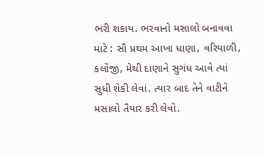ભરી શકાય. ભરવાનો મસાલો બનાવવા માટે : સૌ પ્રથમ આખા ધાણા, વરિયાળી, કલોંજી, મેથી દાણાને સુગંધ આવે ત્યાં સુધી શેકી લેવાં. ત્યાર બાદ તેને વાટીને મસાલો તૈયાર કરી લેવો.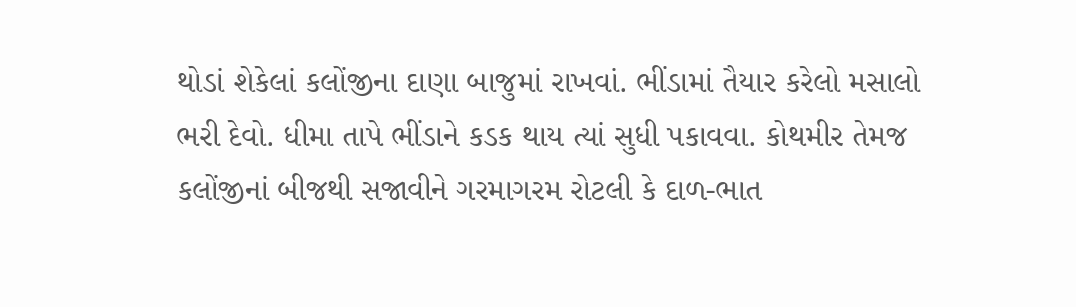થોડાં શેકેલાં કલોંજીના દાણા બાજુમાં રાખવાં. ભીંડામાં તૈયાર કરેલો મસાલો ભરી દેવો. ધીમા તાપે ભીંડાને કડક થાય ત્યાં સુધી પકાવવા. કોથમીર તેમજ કલોંજીનાં બીજથી સજાવીને ગરમાગરમ રોટલી કે દાળ-ભાત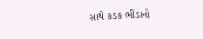સાથે કડક ભીંડાનો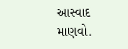આસ્વાદ માણવો.